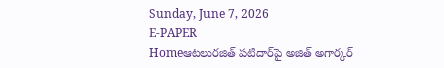Sunday, June 7, 2026
E-PAPER
Homeఆటలుర‌జిత్ పటిదార్‌పై అజిత్ అగార్కర్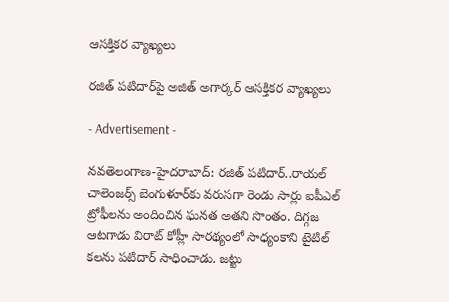ఆస‌క్తిక‌ర వ్యాఖ్య‌లు

ర‌జిత్ పటిదార్‌పై అజిత్ అగార్కర్ ఆస‌క్తిక‌ర వ్యాఖ్య‌లు

- Advertisement -

నవతెలంగాణ-హైద‌రాబాద్: ర‌జిత్ పటిదార్..రాయ‌ల్ చాలెంజ‌ర్స్ బెంగుళూర్‌కు వ‌రుస‌గా రెండు సార్లు ఐపీఎల్ ట్రోఫీల‌ను అందించిన ఘ‌న‌త అత‌ని సొంతం. దిగ్గ‌జ ఆటగాడు విరాట్ కోహ్లీ సారథ్యంలో సాధ్యంకాని టైటిల్ క‌ల‌ను పటిదార్ సాధించాడు. జ‌ట్టు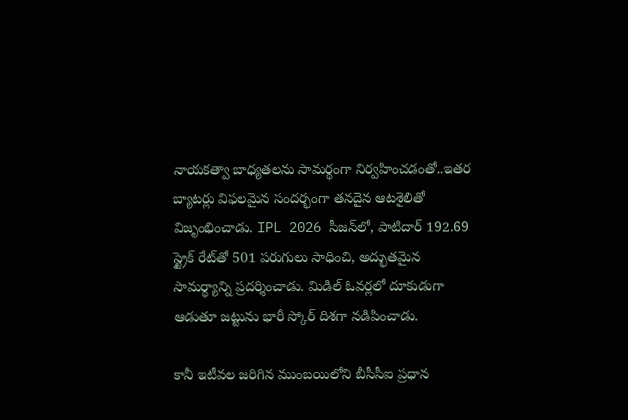నాయ‌కత్వా బాధ్య‌త‌ల‌ను సామ‌ర్థంగా నిర్వ‌హించ‌డంతో..ఇత‌ర బ్యాట‌ర్లు విఫ‌ల‌మైన సంద‌ర్భంగా త‌నదైన ఆట‌శైలితో విజృంభించాడు. IPL 2026 సీజన్‌లో, పాటిదార్ 192.69 స్ట్రైక్ రేట్‌తో 501 పరుగులు సాధించి, అద్భుతమైన సామర్థ్యాన్ని ప్రదర్శించాడు. మిడిల్ ఓవర్లలో దూకుడుగా ఆడుతూ జ‌ట్టును భారీ స్కోర్ దిశ‌గా న‌డిపించాడు.

కానీ ఇటీవ‌ల జ‌రిగిన ముంబయిలోని బీసీసీఐ ప్రధాన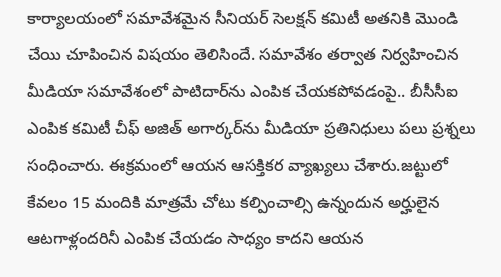కార్యాలయంలో సమావేశమైన సీనియర్‌ ‌సెలక్ష‍న్‌ ‌కమిటీ అత‌నికి మొండి చేయి చూపించిన విష‌యం తెలిసిందే. స‌మావేశం తర్వాత నిర్వ‌హించిన మీడియా సమావేశంలో పాటిదార్‌ను ఎంపిక చేయకపోవడంపై.. బీసీసీఐ ఎంపిక కమిటీ చీఫ్ అజిత్ అగార్కర్‌ను మీడియా ప్ర‌తినిధులు ప‌లు ప్ర‌శ్న‌లు సంధించారు. ఈక్ర‌మంలో ఆయ‌న‌ ఆస‌క్తిక‌ర వ్యాఖ్య‌లు చేశారు.జట్టులో కేవలం 15 మందికి మాత్రమే చోటు కల్పించాల్సి ఉన్నందున అర్హులైన ఆటగాళ్లందరినీ ఎంపిక చేయడం సాధ్యం కాదని ఆయన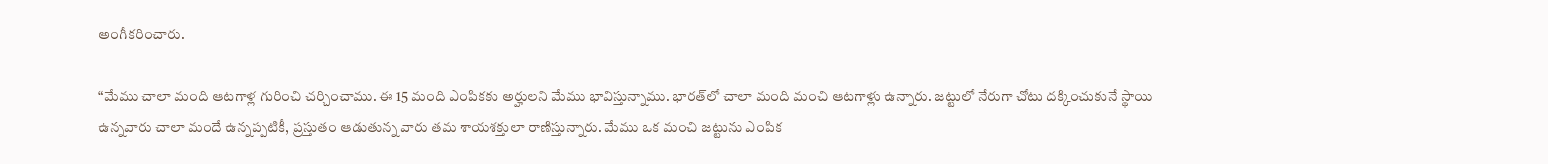అంగీకరించారు.

“మేము చాలా మంది ఆటగాళ్ల గురించి చర్చించాము. ఈ 15 మంది ఎంపికకు అర్హులని మేము భావిస్తున్నాము. భారత్‌లో చాలా మంది మంచి ఆటగాళ్లు ఉన్నారు. జట్టులో నేరుగా చోటు దక్కించుకునే స్థాయి ఉన్నవారు చాలా మందే ఉన్నప్పటికీ, ప్రస్తుతం ఆడుతున్న వారు తమ శాయశక్తులా రాణిస్తున్నారు. మేము ఒక మంచి జట్టును ఎంపిక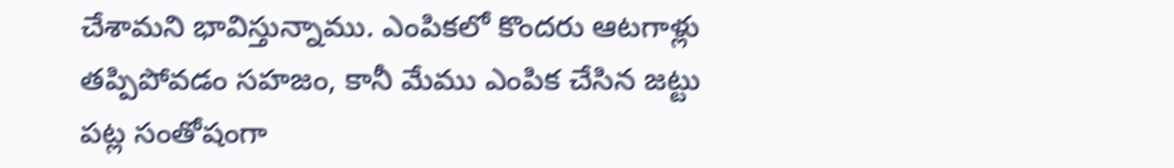చేశామని భావిస్తున్నాము. ఎంపికలో కొందరు ఆటగాళ్లు తప్పిపోవడం సహజం, కానీ మేము ఎంపిక చేసిన జట్టు పట్ల సంతోషంగా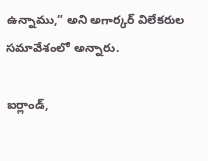ఉన్నాము,” అని అగార్కర్ విలేకరుల సమావేశంలో అన్నారు.

ఐర్లాండ్‌,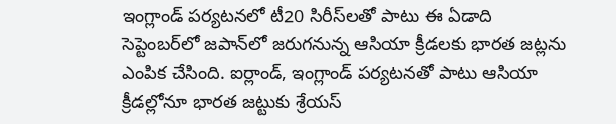ఇంగ్లాండ్‌ ‌పర్యటనలో టీ20 సిరీస్‌‌లతో పాటు ఈ ఏడాది సెప్టెంబర్‌‌లో జపాన్‌‌లో జరుగనున్న ఆసియా క్రీడలకు భారత జట్లను ఎంపిక చేసింది. ఐర్లాండ్‌, ఇంగ్లాండ్‌ ‌పర్యటనతో పాటు ఆసియా క్రీడల్లోనూ భారత జట్టుకు శ్రేయస్‌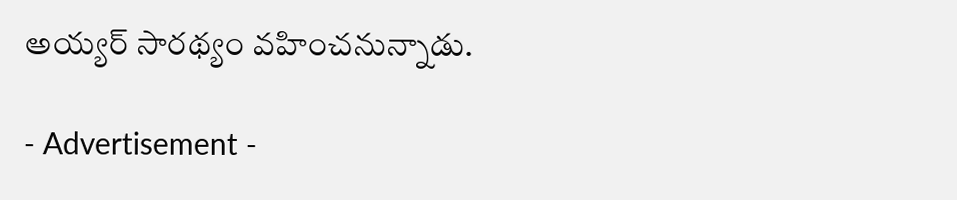అయ్యర్‌ ‌సారథ్యం వహించనున్నాడు.

- Advertisement -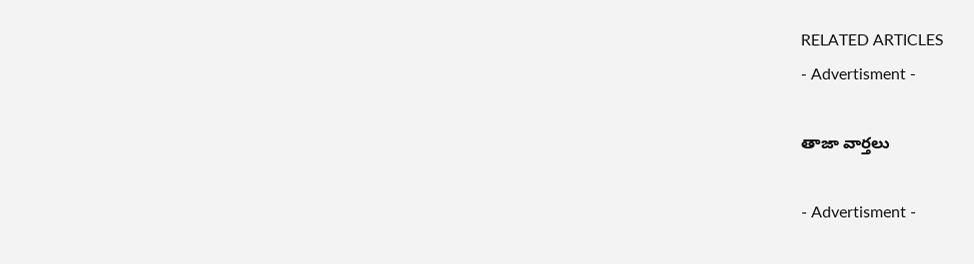RELATED ARTICLES
- Advertisment -

తాజా వార్తలు

- Advertisment -